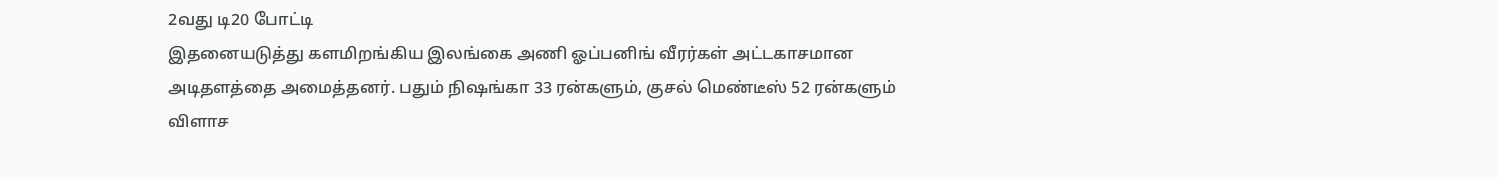2வது டி20 போட்டி
இதனையடுத்து களமிறங்கிய இலங்கை அணி ஓப்பனிங் வீரர்கள் அட்டகாசமான அடிதளத்தை அமைத்தனர். பதும் நிஷங்கா 33 ரன்களும், குசல் மெண்டீஸ் 52 ரன்களும் விளாச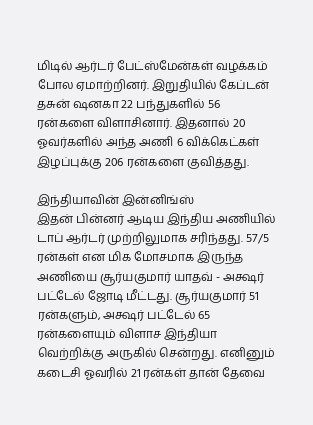மிடில் ஆர்டர் பேட்ஸ்மேன்கள் வழக்கம் போல ஏமாற்றினர். இறுதியில் கேப்டன் தசுன் ஷனகா 22 பந்துகளில் 56 ரன்களை விளாசினார். இதனால் 20 ஓவர்களில் அந்த அணி 6 விக்கெட்கள் இழப்புக்கு 206 ரன்களை குவித்தது.

இந்தியாவின் இன்னிங்ஸ்
இதன் பின்னர் ஆடிய இந்திய அணியில் டாப் ஆர்டர் முற்றிலுமாக சரிந்தது. 57/5 ரன்கள் என மிக மோசமாக இருந்த அணியை சூர்யகுமார் யாதவ் - அக்ஷர் பட்டேல் ஜோடி மீட்டது. சூர்யகுமார் 51 ரன்களும், அக்ஷர் பட்டேல் 65 ரன்களையும் விளாச இந்தியா வெற்றிக்கு அருகில் சென்றது. எனினும் கடைசி ஓவரில் 21 ரன்கள் தான் தேவை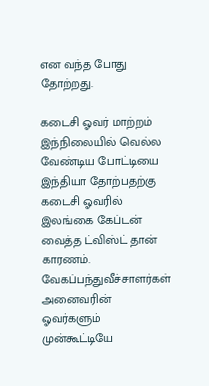என வந்த போது தோற்றது.

கடைசி ஓவர் மாற்றம்
இந்நிலையில் வெல்ல வேண்டிய போட்டியை இந்தியா தோற்பதற்கு கடைசி ஓவரில் இலங்கை கேப்டன் வைத்த ட்விஸ்ட் தான் காரணம். வேகப்பந்துவீச்சாளர்கள் அனைவரின் ஓவர்களும் முன்கூட்டியே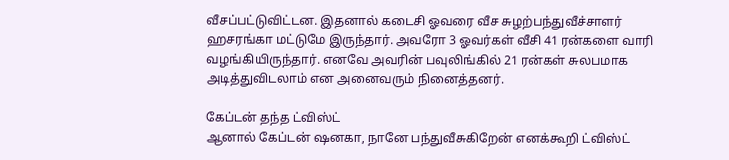வீசப்பட்டுவிட்டன. இதனால் கடைசி ஓவரை வீச சுழற்பந்துவீச்சாளர் ஹசரங்கா மட்டுமே இருந்தார். அவரோ 3 ஓவர்கள் வீசி 41 ரன்களை வாரி வழங்கியிருந்தார். எனவே அவரின் பவுலிங்கில் 21 ரன்கள் சுலபமாக அடித்துவிடலாம் என அனைவரும் நினைத்தனர்.

கேப்டன் தந்த ட்விஸ்ட்
ஆனால் கேப்டன் ஷனகா, நானே பந்துவீசுகிறேன் எனக்கூறி ட்விஸ்ட்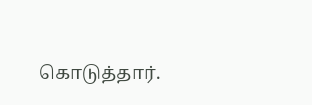கொடுத்தார்.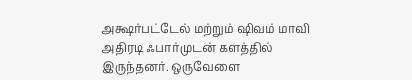அக்ஷர்பட்டேல் மற்றும் ஷிவம் மாவி அதிரடி ஃபார்முடன் களத்தில் இருந்தனர். ஒருவேளை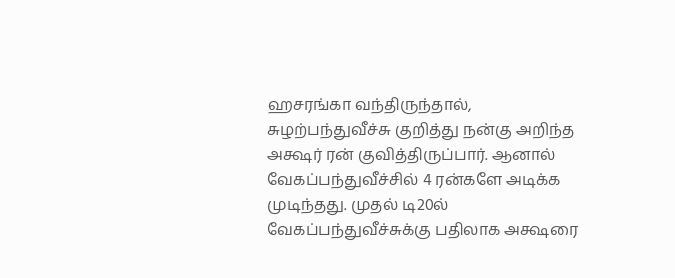ஹசரங்கா வந்திருந்தால், சுழற்பந்துவீச்சு குறித்து நன்கு அறிந்த அக்ஷர் ரன் குவித்திருப்பார். ஆனால் வேகப்பந்துவீச்சில் 4 ரன்களே அடிக்க முடிந்தது. முதல் டி20ல் வேகப்பந்துவீச்சுக்கு பதிலாக அக்ஷரை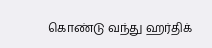கொண்டு வந்து ஹர்திக்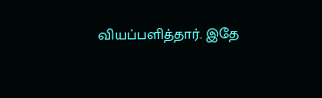வியப்பளித்தார். இதே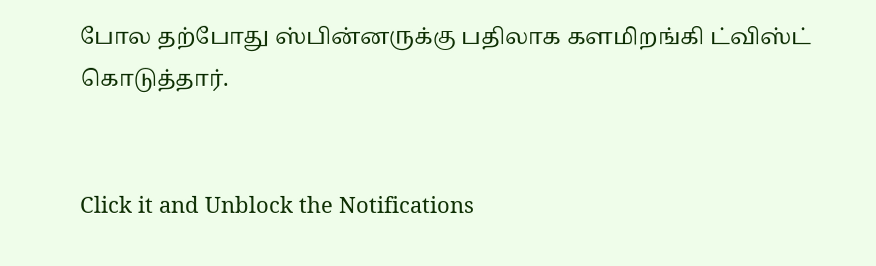போல தற்போது ஸ்பின்னருக்கு பதிலாக களமிறங்கி ட்விஸ்ட் கொடுத்தார்.


Click it and Unblock the Notifications